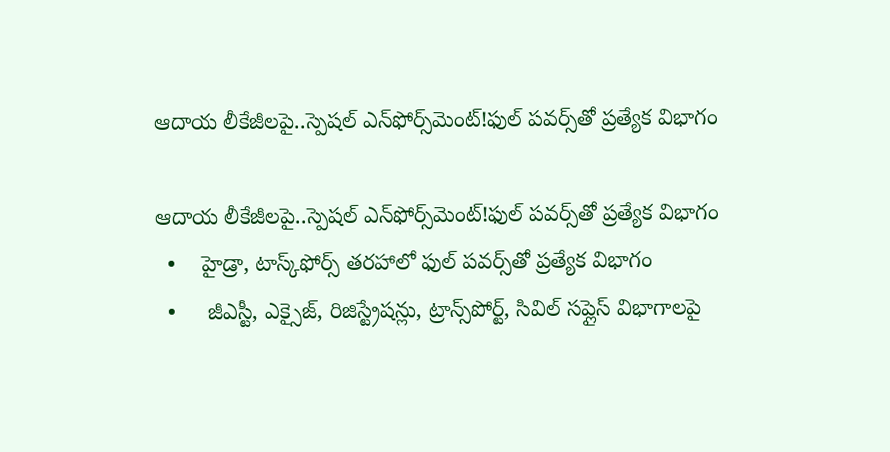ఆదాయ లీకేజీలపై..స్పెషల్ ఎన్‌‌‌‌‌‌‌‌‌‌‌‌‌‌‌‌ఫోర్స్‌‌‌‌‌‌‌‌‌‌‌‌‌‌‌‌మెంట్!ఫుల్ పవర్స్‌‌‌‌‌‌‌‌‌‌‌‌‌‌‌‌తో ప్రత్యేక విభాగం

ఆదాయ లీకేజీలపై..స్పెషల్ ఎన్‌‌‌‌‌‌‌‌‌‌‌‌‌‌‌‌ఫోర్స్‌‌‌‌‌‌‌‌‌‌‌‌‌‌‌‌మెంట్!ఫుల్ పవర్స్‌‌‌‌‌‌‌‌‌‌‌‌‌‌‌‌తో ప్రత్యేక విభాగం
  •    హైడ్రా, టాస్క్‌‌‌‌‌‌‌‌‌‌‌‌‌‌‌‌ఫోర్స్ తరహాలో ఫుల్ పవర్స్‌‌‌‌‌‌‌‌‌‌‌‌‌‌‌‌తో ప్రత్యేక విభాగం
  •     జీఎస్టీ, ఎక్సైజ్, రిజిస్ట్రేషన్లు, ట్రాన్స్‌‌‌‌‌‌‌‌‌‌‌‌‌‌‌‌పోర్ట్, సివిల్ సప్లైస్‌‌‌‌‌‌‌‌‌‌‌‌‌‌‌‌ విభాగాలపై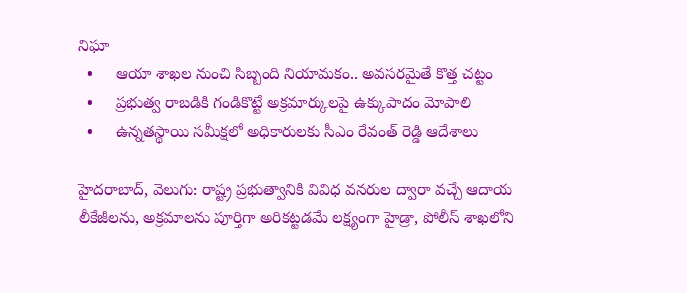నిఘా
  •     ఆయా శాఖల నుంచి సిబ్బంది నియామకం.. అవసరమైతే కొత్త చట్టం
  •     ప్రభుత్వ రాబడికి గండికొట్టే అక్రమార్కులపై ఉక్కుపాదం మోపాలి
  •     ఉన్నతస్థాయి సమీక్షలో అధికారులకు సీఎం రేవంత్ రెడ్డి ఆదేశాలు

హైదరాబాద్, వెలుగు: రాష్ట్ర ప్రభుత్వానికి వివిధ వనరుల ద్వారా వచ్చే ఆదాయ లీకేజీలను, అక్రమాలను పూర్తిగా అరికట్టడమే లక్ష్యంగా హైడ్రా, పోలీస్ శాఖలోని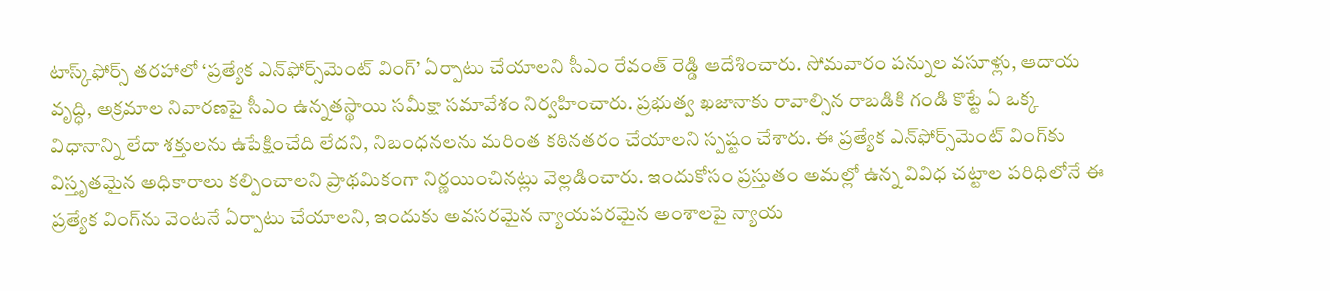టాస్క్‌‌‌‌ఫోర్స్ తరహాలో ‘ప్రత్యేక ఎన్‌‌‌‌ఫోర్స్‌‌‌‌మెంట్ వింగ్’ ఏర్పాటు చేయాలని సీఎం రేవంత్ రెడ్డి ఆదేశించారు. సోమవారం పన్నుల వసూళ్లు, ఆదాయ వృద్ధి, అక్రమాల నివారణపై సీఎం ఉన్నతస్థాయి సమీక్షా సమావేశం నిర్వహించారు. ప్రభుత్వ ఖజానాకు రావాల్సిన రాబడికి గండి కొట్టే ఏ ఒక్క విధానాన్ని లేదా శక్తులను ఉపేక్షించేది లేదని, నిబంధనలను మరింత కఠినతరం చేయాలని స్పష్టం చేశారు. ఈ ప్రత్యేక ఎన్‌‌‌‌ఫోర్స్‌‌‌‌మెంట్ వింగ్‌‌‌‌కు విస్తృతమైన అధికారాలు కల్పించాలని ప్రాథమికంగా నిర్ణయించినట్లు వెల్లడించారు. ఇందుకోసం ప్రస్తుతం అమల్లో ఉన్న వివిధ చట్టాల పరిధిలోనే ఈ ప్రత్యేక వింగ్‌‌‌‌ను వెంటనే ఏర్పాటు చేయాలని, ఇందుకు అవసరమైన న్యాయపరమైన అంశాలపై న్యాయ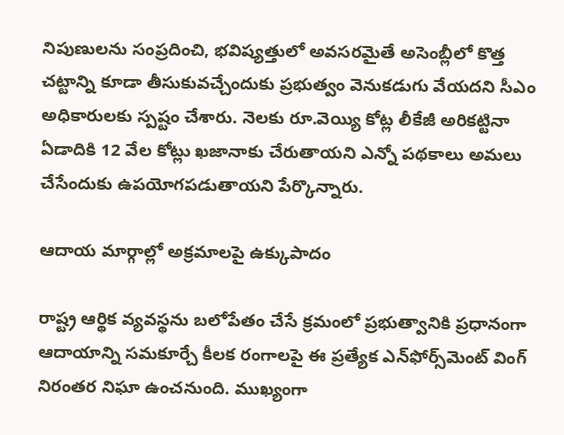నిపుణులను సంప్రదించి, భవిష్యత్తులో అవసరమైతే అసెంబ్లీలో కొత్త చట్టాన్ని కూడా తీసుకువచ్చేందుకు ప్రభుత్వం వెనుకడుగు వేయదని సీఎం అధికారులకు స్పష్టం చేశారు. నెలకు రూ.వెయ్యి కోట్ల లీకేజీ అరికట్టినా ఏడాదికి 12 వేల కోట్లు ఖజానాకు చేరుతాయని ఎన్నో పథకాలు అమలు చేసేందుకు ఉపయోగపడుతాయని పేర్కొన్నారు.

ఆదాయ మార్గాల్లో అక్రమాలపై ఉక్కుపాదం

రాష్ట్ర ఆర్థిక వ్యవస్థను బలోపేతం చేసే క్రమంలో ప్రభుత్వానికి ప్రధానంగా ఆదాయాన్ని సమకూర్చే కీలక రంగాలపై ఈ ప్రత్యేక ఎన్‌‌‌‌ఫోర్స్‌‌‌‌మెంట్ వింగ్ నిరంతర నిఘా ఉంచనుంది. ముఖ్యంగా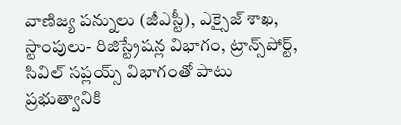వాణిజ్య పన్నులు (జీఎస్టీ), ఎక్సైజ్ శాఖ, స్టాంపులు- రిజిస్ట్రేషన్ల విభాగం, ట్రాన్స్‌‌‌‌పోర్ట్, సివిల్ సప్లయ్స్ విభాగంతో పాటు ప్రభుత్వానికి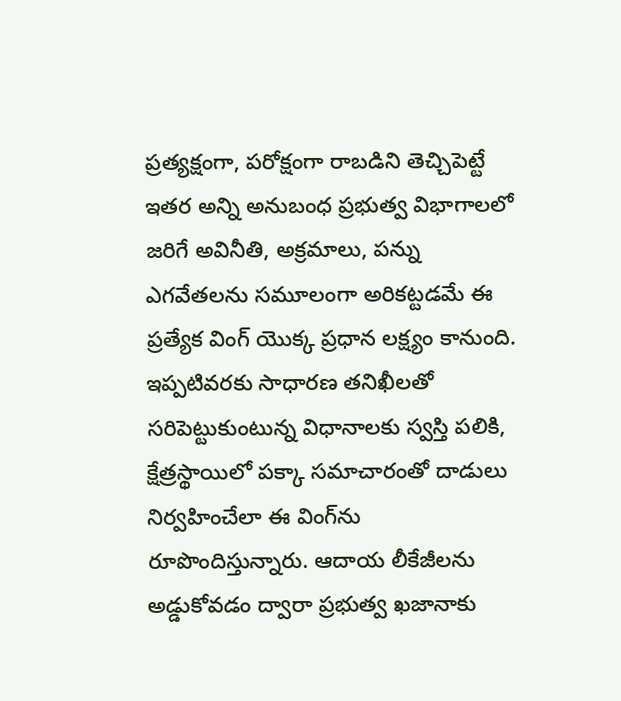ప్రత్యక్షంగా, పరోక్షంగా రాబడిని తెచ్చిపెట్టే ఇతర అన్ని అనుబంధ ప్రభుత్వ విభాగాలలో జరిగే అవినీతి, అక్రమాలు, పన్ను ఎగవేతలను సమూలంగా అరికట్టడమే ఈ ప్రత్యేక వింగ్ యొక్క ప్రధాన లక్ష్యం కానుంది. ఇప్పటివరకు సాధారణ తనిఖీలతో సరిపెట్టుకుంటున్న విధానాలకు స్వస్తి పలికి, క్షేత్రస్థాయిలో పక్కా సమాచారంతో దాడులు నిర్వహించేలా ఈ వింగ్‌‌‌‌ను రూపొందిస్తున్నారు. ఆదాయ లీకేజీలను అడ్డుకోవడం ద్వారా ప్రభుత్వ ఖజానాకు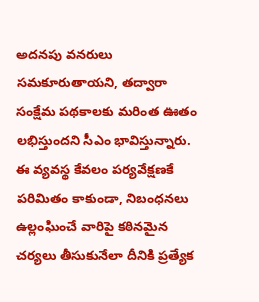అదనపు వనరులు సమకూరుతాయని, తద్వారా సంక్షేమ పథకాలకు మరింత ఊతం లభిస్తుందని సీఎం భావిస్తున్నారు. ఈ వ్యవస్థ కేవలం పర్యవేక్షణకే పరిమితం కాకుండా, నిబంధనలు ఉల్లంఘించే వారిపై కఠినమైన చర్యలు తీసుకునేలా దీనికి ప్రత్యేక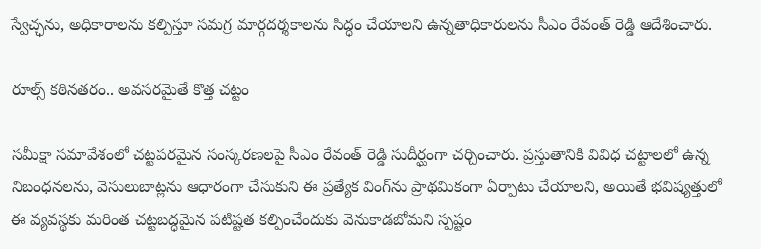స్వేచ్ఛను, అధికారాలను కల్పిస్తూ సమగ్ర మార్గదర్శకాలను సిద్ధం చేయాలని ఉన్నతాధికారులను సీఎం రేవంత్ రెడ్డి ఆదేశించారు.

రూల్స్ కఠినతరం.. అవసరమైతే కొత్త చట్టం

సమీక్షా సమావేశంలో చట్టపరమైన సంస్కరణలపై సీఎం రేవంత్ రెడ్డి సుదీర్ఘంగా చర్చించారు. ప్రస్తుతానికి వివిధ చట్టాలలో ఉన్న నిబంధనలను, వెసులుబాట్లను ఆధారంగా చేసుకుని ఈ ప్రత్యేక వింగ్‌‌‌‌ను ప్రాథమికంగా ఏర్పాటు చేయాలని, అయితే భవిష్యత్తులో ఈ వ్యవస్థకు మరింత చట్టబద్ధమైన పటిష్టత కల్పించేందుకు వెనుకాడబోమని స్పష్టం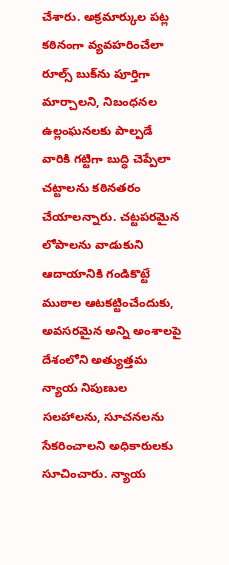చేశారు. అక్రమార్కుల పట్ల కఠినంగా వ్యవహరించేలా రూల్స్ బుక్‌‌‌‌ను పూర్తిగా మార్చాలని, నిబంధనల ఉల్లంఘనలకు పాల్పడే వారికి గట్టిగా బుద్ధి చెప్పేలా చట్టాలను కఠినతరం చేయాలన్నారు. చట్టపరమైన లోపాలను వాడుకుని ఆదాయానికి గండికొట్టే ముఠాల ఆటకట్టించేందుకు, అవసరమైన అన్ని అంశాలపై దేశంలోని అత్యుత్తమ న్యాయ నిపుణుల సలహాలను, సూచనలను సేకరించాలని అధికారులకు సూచించారు. న్యాయ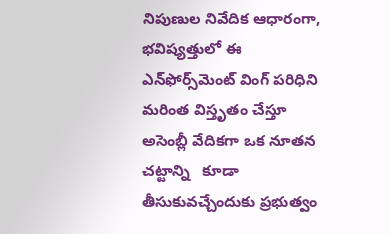నిపుణుల నివేదిక ఆధారంగా, భవిష్యత్తులో ఈ ఎన్‌‌‌‌ఫోర్స్‌‌‌‌మెంట్ వింగ్ పరిధిని మరింత విస్తృతం చేస్తూ అసెంబ్లీ వేదికగా ఒక నూతన చట్టాన్ని   కూడా తీసుకువచ్చేందుకు ప్రభుత్వం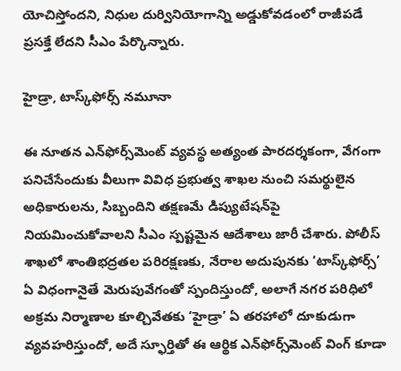యోచిస్తోందని, నిధుల దుర్వినియోగాన్ని అడ్డుకోవడంలో రాజీపడే ప్రసక్తే లేదని సీఎం పేర్కొన్నారు.

హైడ్రా, టాస్క్‌‌‌‌ఫోర్స్ నమూనా

ఈ నూతన ఎన్‌‌‌‌ఫోర్స్‌‌‌‌మెంట్ వ్యవస్థ అత్యంత పారదర్శకంగా, వేగంగా పనిచేసేందుకు వీలుగా వివిధ ప్రభుత్వ శాఖల నుంచి సమర్థులైన అధికారులను, సిబ్బందిని తక్షణమే డిప్యుటేషన్‌‌‌‌పై నియమించుకోవాలని సీఎం స్పష్టమైన ఆదేశాలు జారీ చేశారు. పోలీస్ శాఖలో శాంతిభద్రతల పరిరక్షణకు, నేరాల అదుపునకు ‘టాస్క్‌‌‌‌ఫోర్స్’ ఏ విధంగానైతే మెరుపువేగంతో స్పందిస్తుందో, అలాగే నగర పరిధిలో అక్రమ నిర్మాణాల కూల్చివేతకు ‘హైడ్రా’ ఏ తరహాలో దూకుడుగా వ్యవహరిస్తుందో, అదే స్ఫూర్తితో ఈ ఆర్థిక ఎన్‌‌‌‌ఫోర్స్‌‌‌‌మెంట్ వింగ్ కూడా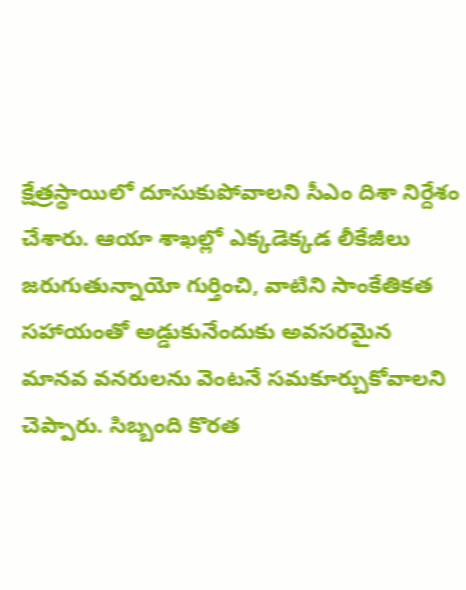క్షేత్రస్థాయిలో దూసుకుపోవాలని సీఎం దిశా నిర్దేశం చేశారు. ఆయా శాఖల్లో ఎక్కడెక్కడ లీకేజీలు జరుగుతున్నాయో గుర్తించి, వాటిని సాంకేతికత సహాయంతో అడ్డుకునేందుకు అవసరమైన మానవ వనరులను వెంటనే సమకూర్చుకోవాలని చెప్పారు. సిబ్బంది కొరత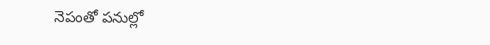నెపంతో పనుల్లో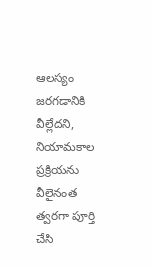ఆలస్యం జరగడానికి వీల్లేదని, నియామకాల ప్రక్రియను వీలైనంత త్వరగా పూర్తి చేసి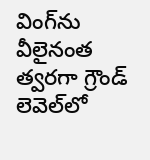వింగ్‌‌‌‌ను వీలైనంత త్వరగా గ్రౌండ్ లెవెల్‌‌‌‌లో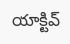యాక్టివ్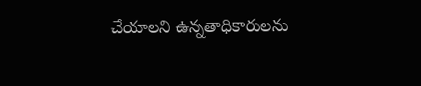చేయాలని ఉన్నతాధికారులను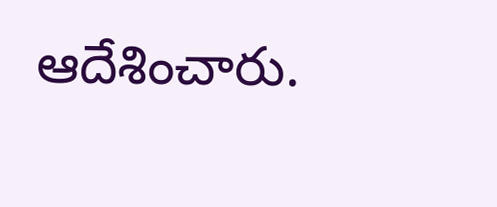ఆదేశించారు.